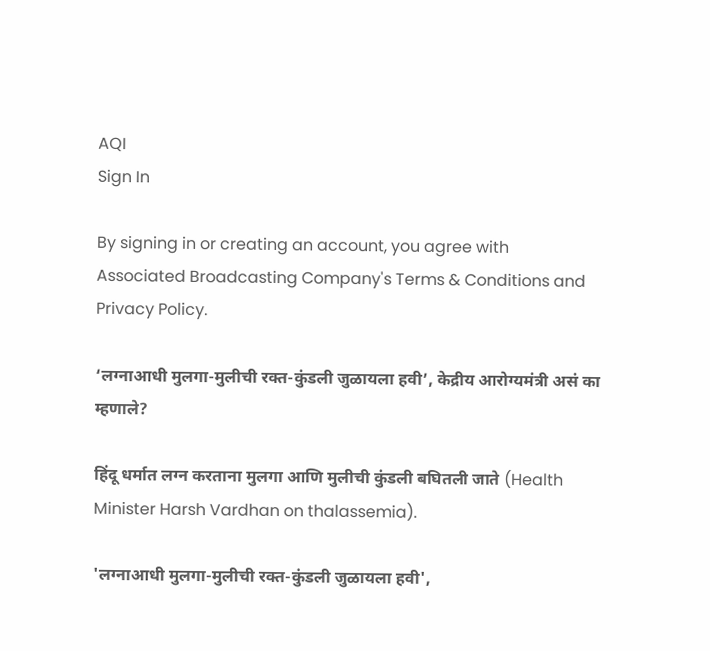AQI
Sign In

By signing in or creating an account, you agree with Associated Broadcasting Company's Terms & Conditions and Privacy Policy.

‘लग्नाआधी मुलगा-मुलीची रक्त-कुंडली जुळायला हवी’, केद्रीय आरोग्यमंत्री असं का म्हणाले?

हिंदू धर्मात लग्न करताना मुलगा आणि मुलीची कुंडली बघितली जाते (Health Minister Harsh Vardhan on thalassemia).

'लग्नाआधी मुलगा-मुलीची रक्त-कुंडली जुळायला हवी',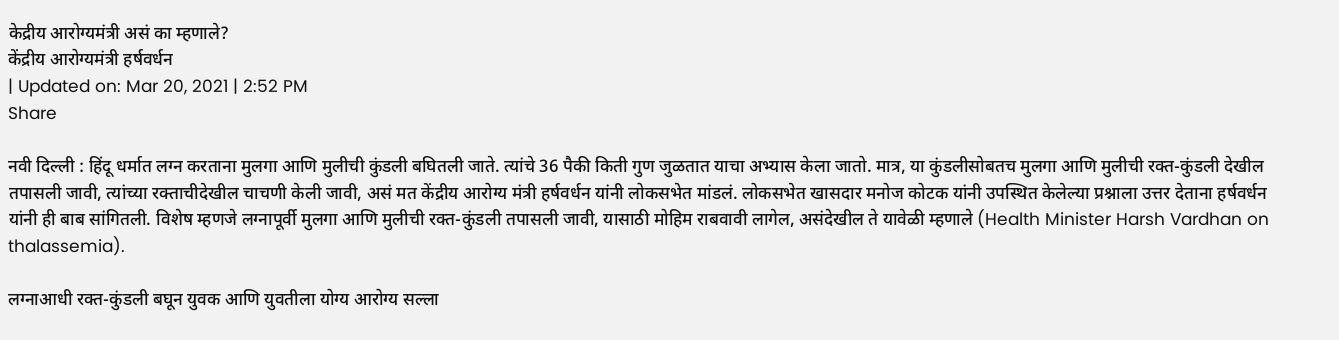केद्रीय आरोग्यमंत्री असं का म्हणाले?
केंद्रीय आरोग्यमंत्री हर्षवर्धन
| Updated on: Mar 20, 2021 | 2:52 PM
Share

नवी दिल्ली : हिंदू धर्मात लग्न करताना मुलगा आणि मुलीची कुंडली बघितली जाते. त्यांचे 36 पैकी किती गुण जुळतात याचा अभ्यास केला जातो. मात्र, या कुंडलीसोबतच मुलगा आणि मुलीची रक्त-कुंडली देखील तपासली जावी, त्यांच्या रक्ताचीदेखील चाचणी केली जावी, असं मत केंद्रीय आरोग्य मंत्री हर्षवर्धन यांनी लोकसभेत मांडलं. लोकसभेत खासदार मनोज कोटक यांनी उपस्थित केलेल्या प्रश्नाला उत्तर देताना हर्षवर्धन यांनी ही बाब सांगितली. विशेष म्हणजे लग्नापूर्वी मुलगा आणि मुलीची रक्त-कुंडली तपासली जावी, यासाठी मोहिम राबवावी लागेल, असंदेखील ते यावेळी म्हणाले (Health Minister Harsh Vardhan on thalassemia).

लग्नाआधी रक्त-कुंडली बघून युवक आणि युवतीला योग्य आरोग्य सल्ला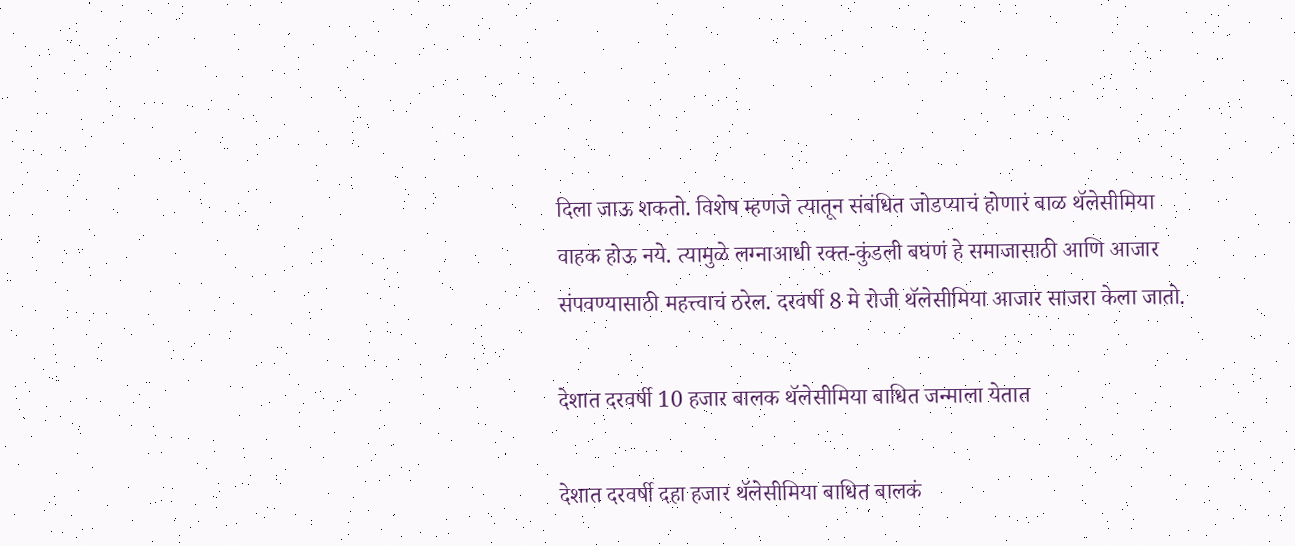दिला जाऊ शकतो. विशेष म्हणजे त्यातून संबंधित जोडप्याचं होणारं बाळ थॅलेसीमिया वाहक होऊ नये. त्यामुळे लग्नाआधी रक्त-कुंडली बघणं हे समाजासाठी आणि आजार संपवण्यासाठी महत्त्वाचं ठरेल. दरवर्षी 8 मे रोजी थॅलेसीमिया आजार साजरा केला जातो.

देशात दरवर्षी 10 हजार बालक थॅलेसीमिया बाधित जन्माला येतात

देशात दरवर्षी दहा हजार थॅलेसीमिया बाधित बालकं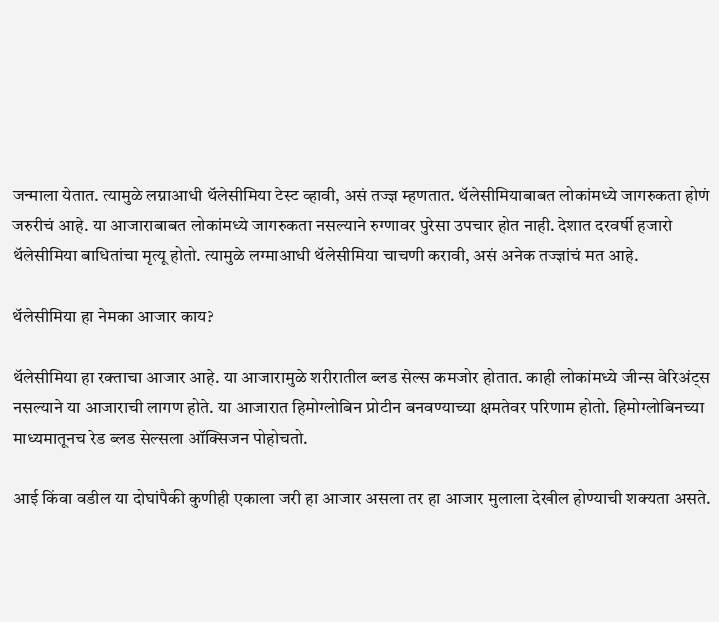जन्माला येतात. त्यामुळे लग्नाआधी थॅलेसीमिया टेस्ट व्हावी, असं तज्ज्ञ म्हणतात. थॅलेसीमियाबाबत लोकांमध्ये जागरुकता होणं जरुरीचं आहे. या आजाराबाबत लोकांमध्ये जागरुकता नसल्याने रुग्णावर पुरेसा उपचार होत नाही. देशात दरवर्षी हजारो थॅलेसीमिया बाधितांचा मृत्यू होतो. त्यामुळे लग्माआधी थॅलेसीमिया चाचणी करावी, असं अनेक तज्ज्ञांचं मत आहे.

थॅलेसीमिया हा नेमका आजार काय?

थॅलेसीमिया हा रक्ताचा आजार आहे. या आजारामुळे शरीरातील ब्लड सेल्स कमजोर होतात. काही लोकांमध्ये जीन्स वेरिअंट्स नसल्याने या आजाराची लागण होते. या आजारात हिमोग्लोबिन प्रोटीन बनवण्याच्या क्षमतेवर परिणाम होतो. हिमोग्लोबिनच्या माध्यमातूनच रेड ब्लड सेल्सला ऑक्सिजन पोहोचतो.

आई किंवा वडील या दोघांपैकी कुणीही एकाला जरी हा आजार असला तर हा आजार मुलाला देखील होण्याची शक्यता असते.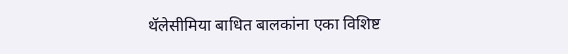थॅलेसीमिया बाधित बालकांना एका विशिष्ट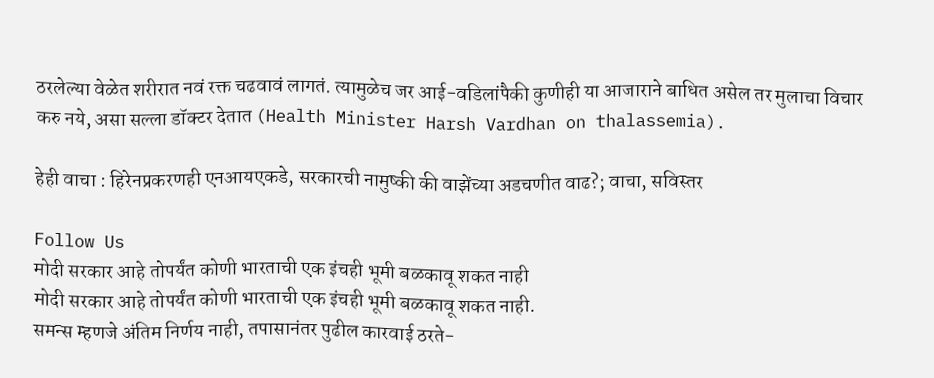ठरलेल्या वेळेत शरीरात नवं रक्त चढवावं लागतं. त्यामुळेच जर आई-वडिलांपैकी कुणीही या आजाराने बाधित असेल तर मुलाचा विचार करु नये, असा सल्ला डॉक्टर देतात (Health Minister Harsh Vardhan on thalassemia).

हेही वाचा : हिरेनप्रकरणही एनआयएकडे, सरकारची नामुष्की की वाझेंच्या अडचणीत वाढ?; वाचा, सविस्तर

Follow Us
मोदी सरकार आहे तोपर्यंत कोणी भारताची एक इंचही भूमी बळकावू शकत नाही
मोदी सरकार आहे तोपर्यंत कोणी भारताची एक इंचही भूमी बळकावू शकत नाही.
समन्स म्हणजे अंतिम निर्णय नाही, तपासानंतर पुढील कारवाई ठरते-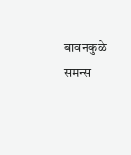बावनकुळे
समन्स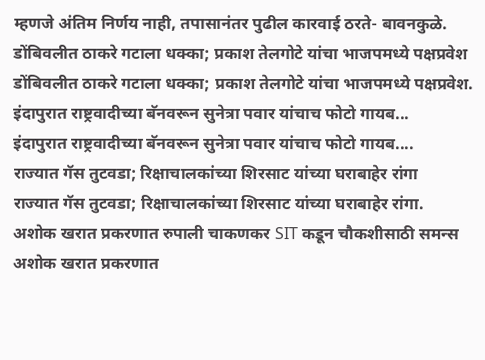म्हणजे अंतिम निर्णय नाही, तपासानंतर पुढील कारवाई ठरते- बावनकुळे.
डोंबिवलीत ठाकरे गटाला धक्का; प्रकाश तेलगोटे यांचा भाजपमध्ये पक्षप्रवेश
डोंबिवलीत ठाकरे गटाला धक्का; प्रकाश तेलगोटे यांचा भाजपमध्ये पक्षप्रवेश.
इंदापुरात राष्ट्रवादीच्या बॅनवरून सुनेत्रा पवार यांचाच फोटो गायब...
इंदापुरात राष्ट्रवादीच्या बॅनवरून सुनेत्रा पवार यांचाच फोटो गायब....
राज्यात गॅस तुटवडा; रिक्षाचालकांच्या शिरसाट यांच्या घराबाहेर रांगा
राज्यात गॅस तुटवडा; रिक्षाचालकांच्या शिरसाट यांच्या घराबाहेर रांगा.
अशोक खरात प्रकरणात रुपाली चाकणकर SIT कडून चौकशीसाठी समन्स
अशोक खरात प्रकरणात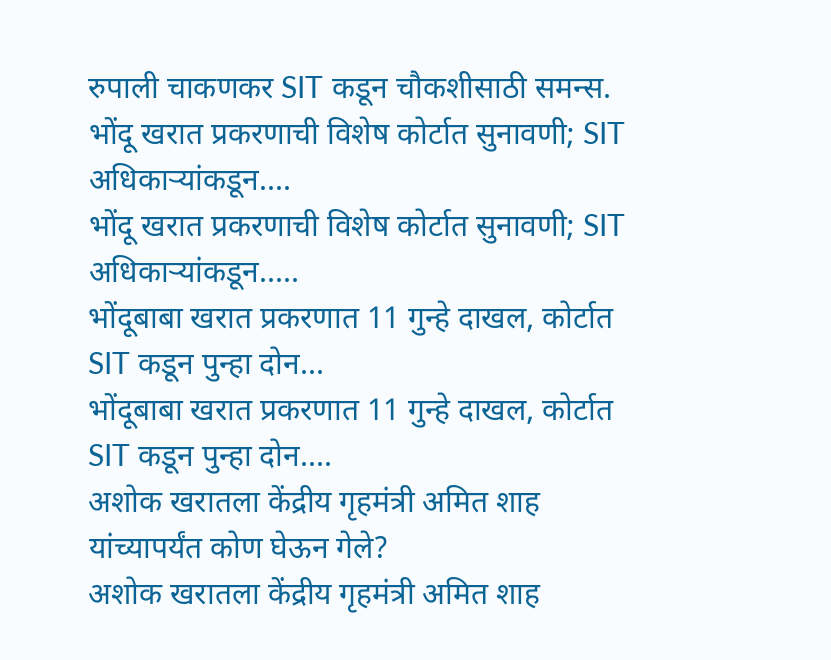रुपाली चाकणकर SIT कडून चौकशीसाठी समन्स.
भोंदू खरात प्रकरणाची विशेष कोर्टात सुनावणी; SIT अधिकाऱ्यांकडून....
भोंदू खरात प्रकरणाची विशेष कोर्टात सुनावणी; SIT अधिकाऱ्यांकडून.....
भोंदूबाबा खरात प्रकरणात 11 गुन्हे दाखल, कोर्टात SIT कडून पुन्हा दोन...
भोंदूबाबा खरात प्रकरणात 11 गुन्हे दाखल, कोर्टात SIT कडून पुन्हा दोन....
अशोक खरातला केंद्रीय गृहमंत्री अमित शाह यांच्यापर्यंत कोण घेऊन गेले?
अशोक खरातला केंद्रीय गृहमंत्री अमित शाह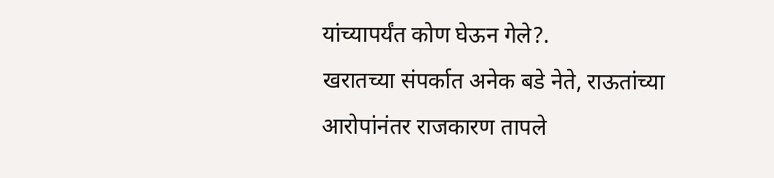यांच्यापर्यंत कोण घेऊन गेले?.
खरातच्या संपर्कात अनेक बडे नेते, राऊतांच्या आरोपांनंतर राजकारण तापले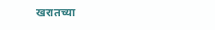खरातच्या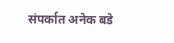संपर्कात अनेक बडे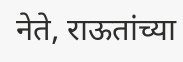नेते, राऊतांच्या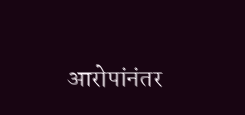आरोपांनंतर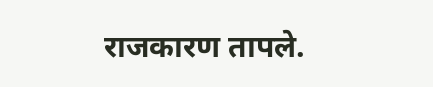राजकारण तापले.